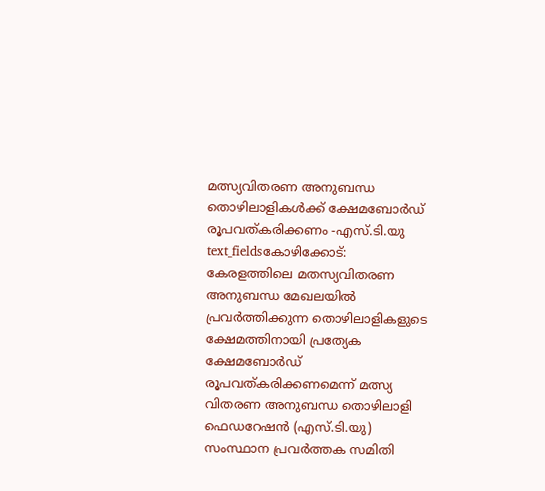മത്സ്യവിതരണ അനുബന്ധ തൊഴിലാളികൾക്ക് ക്ഷേമബോർഡ് രൂപവത്കരിക്കണം -എസ്.ടി.യു
text_fieldsകോഴിക്കോട്: കേരളത്തിലെ മതസ്യവിതരണ അനുബന്ധ മേഖലയിൽ പ്രവർത്തിക്കുന്ന തൊഴിലാളികളുടെ ക്ഷേമത്തിനായി പ്രത്യേക ക്ഷേമബോർഡ് രൂപവത്കരിക്കണമെന്ന് മത്സ്യ വിതരണ അനുബന്ധ തൊഴിലാളി ഫെഡറേഷൻ (എസ്.ടി.യു) സംസ്ഥാന പ്രവർത്തക സമിതി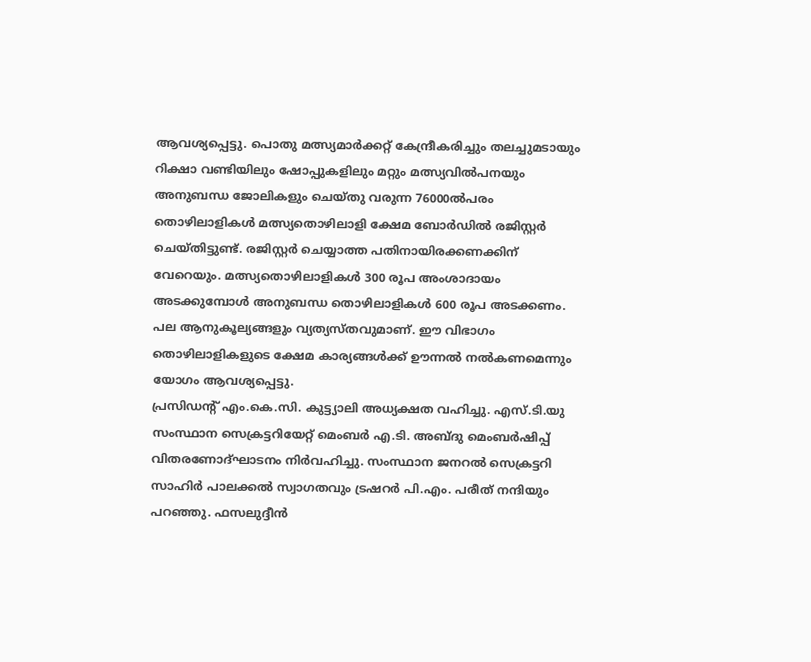ആവശ്യപ്പെട്ടു. പൊതു മത്സ്യമാർക്കറ്റ് കേന്ദ്രീകരിച്ചും തലച്ചുമടായും റിക്ഷാ വണ്ടിയിലും ഷോപ്പുകളിലും മറ്റും മത്സ്യവിൽപനയും അനുബന്ധ ജോലികളും ചെയ്തു വരുന്ന 76000ൽപരം തൊഴിലാളികൾ മത്സ്യതൊഴിലാളി ക്ഷേമ ബോർഡിൽ രജിസ്റ്റർ ചെയ്തിട്ടുണ്ട്. രജിസ്റ്റർ ചെയ്യാത്ത പതിനായിരക്കണക്കിന് വേറെയും. മത്സ്യതൊഴിലാളികൾ 300 രൂപ അംശാദായം അടക്കുമ്പോൾ അനുബന്ധ തൊഴിലാളികൾ 600 രൂപ അടക്കണം. പല ആനുകൂല്യങ്ങളും വ്യത്യസ്തവുമാണ്. ഈ വിഭാഗം തൊഴിലാളികളുടെ ക്ഷേമ കാര്യങ്ങൾക്ക് ഊന്നൽ നൽകണമെന്നും യോഗം ആവശ്യപ്പെട്ടു.
പ്രസിഡന്റ് എം.കെ.സി. കുട്ട്യാലി അധ്യക്ഷത വഹിച്ചു. എസ്.ടി.യു സംസ്ഥാന സെക്രട്ടറിയേറ്റ് മെംബർ എ.ടി. അബ്ദു മെംബർഷിപ്പ് വിതരണോദ്ഘാടനം നിർവഹിച്ചു. സംസ്ഥാന ജനറൽ സെക്രട്ടറി സാഹിർ പാലക്കൽ സ്വാഗതവും ട്രഷറർ പി.എം. പരീത് നന്ദിയും പറഞ്ഞു. ഫസലുദ്ദീൻ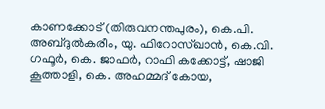കാണക്കോട് (തിരുവനന്തപുരം), കെ.പി. അബ്ദുൽകരീം, യു. ഫിറോസ്ഖാൻ, കെ.വി. ഗഫൂർ, കെ. ജാഫർ, റാഫി കക്കോട്ട്, ഷാജി കൂത്താളി, കെ. അഹമ്മദ് കോയ,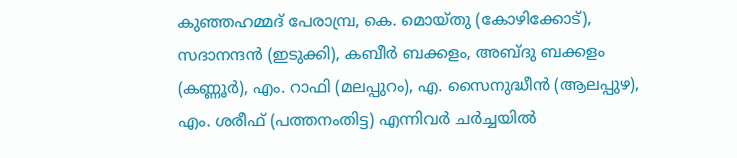കുഞ്ഞഹമ്മദ് പേരാമ്പ്ര, കെ. മൊയ്തു (കോഴിക്കോട്), സദാനന്ദൻ (ഇടുക്കി), കബീർ ബക്കളം, അബ്ദു ബക്കളം (കണ്ണൂർ), എം. റാഫി (മലപ്പുറം), എ. സൈനുദ്ധീൻ (ആലപ്പുഴ), എം. ശരീഫ് (പത്തനംതിട്ട) എന്നിവർ ചർച്ചയിൽ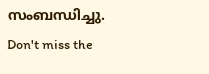സംബന്ധിച്ചു.
Don't miss the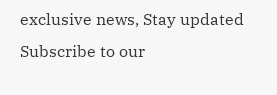exclusive news, Stay updated
Subscribe to our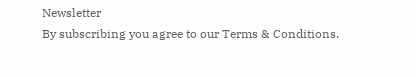Newsletter
By subscribing you agree to our Terms & Conditions.